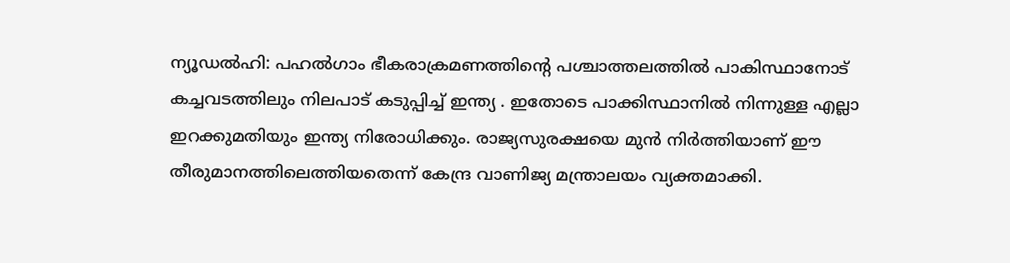ന്യൂഡൽഹി: പഹൽഗാം ഭീകരാക്രമണത്തിന്റെ പശ്ചാത്തലത്തിൽ പാകിസ്ഥാനോട് കച്ചവടത്തിലും നിലപാട് കടുപ്പിച്ച് ഇന്ത്യ . ഇതോടെ പാക്കിസ്ഥാനിൽ നിന്നുള്ള എല്ലാ ഇറക്കുമതിയും ഇന്ത്യ നിരോധിക്കും. രാജ്യസുരക്ഷയെ മുൻ നിർത്തിയാണ് ഈ തീരുമാനത്തിലെത്തിയതെന്ന് കേന്ദ്ര വാണിജ്യ മന്ത്രാലയം വ്യക്തമാക്കി.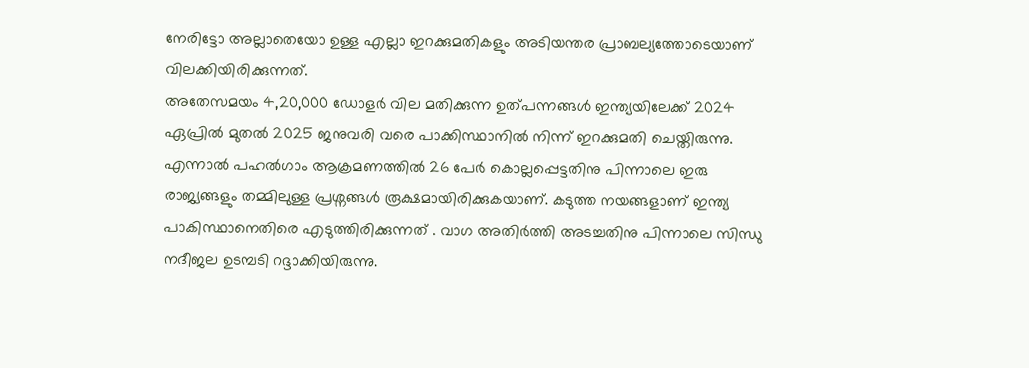നേരിട്ടോ അല്ലാതെയോ ഉള്ള എല്ലാ ഇറക്കുമതികളും അടിയന്തര പ്രാബല്യത്തോടെയാണ് വിലക്കിയിരിക്കുന്നത്.
അതേസമയം 4,20,000 ഡോളർ വില മതിക്കുന്ന ഉത്പന്നങ്ങൾ ഇന്ത്യയിലേക്ക് 2024 ഏപ്രിൽ മുതൽ 2025 ജനുവരി വരെ പാക്കിസ്ഥാനിൽ നിന്ന് ഇറക്കുമതി ചെയ്തിരുന്നു. എന്നാൽ പഹൽഗാം ആക്രമണത്തിൽ 26 പേർ കൊല്ലപ്പെട്ടതിനു പിന്നാലെ ഇരു രാജ്യങ്ങളും തമ്മിലുള്ള പ്രശ്നങ്ങൾ രൂക്ഷമായിരിക്കുകയാണ്. കടുത്ത നയങ്ങളാണ് ഇന്ത്യ പാകിസ്ഥാനെതിരെ എടുത്തിരിക്കുന്നത് . വാഗ അതിർത്തി അടച്ചതിനു പിന്നാലെ സിന്ധു നദീജല ഉടമ്പടി റദ്ദാക്കിയിരുന്നു.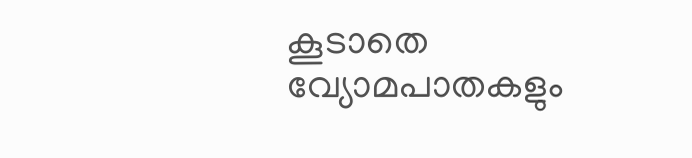കൂടാതെ വ്യോമപാതകളും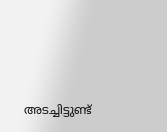അടച്ചിട്ടുണ്ട്